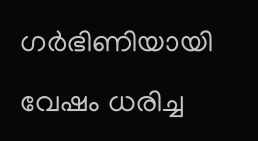ഗര്‍ഭിണിയായി വേഷം ധരിച്ച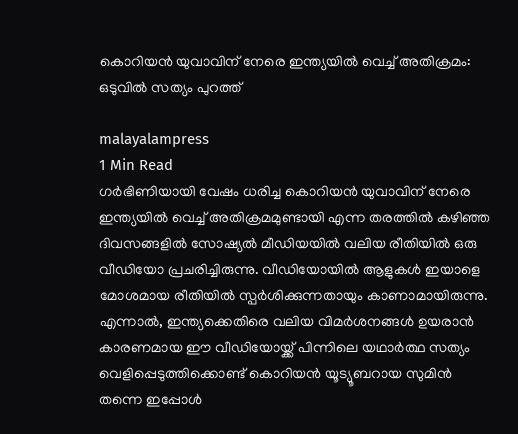കൊറിയന്‍ യുവാവിന് നേരെ ഇന്ത്യയില്‍ വെച്ച് അതിക്രമം: ഒടുവില്‍ സത്യം പുറത്ത്

malayalampress
1 Min Read
ഗര്‍ഭിണിയായി വേഷം ധരിച്ച കൊറിയന്‍ യുവാവിന് നേരെ ഇന്ത്യയില്‍ വെച്ച് അതിക്രമമുണ്ടായി എന്ന തരത്തില്‍ കഴിഞ്ഞ ദിവസങ്ങളില്‍ സോഷ്യല്‍ മീഡിയയില്‍ വലിയ രീതിയില്‍ ഒരു വീഡിയോ പ്രചരിച്ചിരുന്നു. വീഡിയോയില്‍ ആളുകള്‍ ഇയാളെ മോശമായ രീതിയില്‍ സ്പര്‍ശിക്കുന്നതായും കാണാമായിരുന്നു. എന്നാല്‍, ഇന്ത്യക്കെതിരെ വലിയ വിമര്‍ശനങ്ങള്‍ ഉയരാന്‍ കാരണമായ ഈ വീഡിയോയ്ക്ക് പിന്നിലെ യഥാര്‍ത്ഥ സത്യം വെളിപ്പെടുത്തിക്കൊണ്ട് കൊറിയന്‍ യൂട്യൂബറായ സുമിന്‍ തന്നെ ഇപ്പോള്‍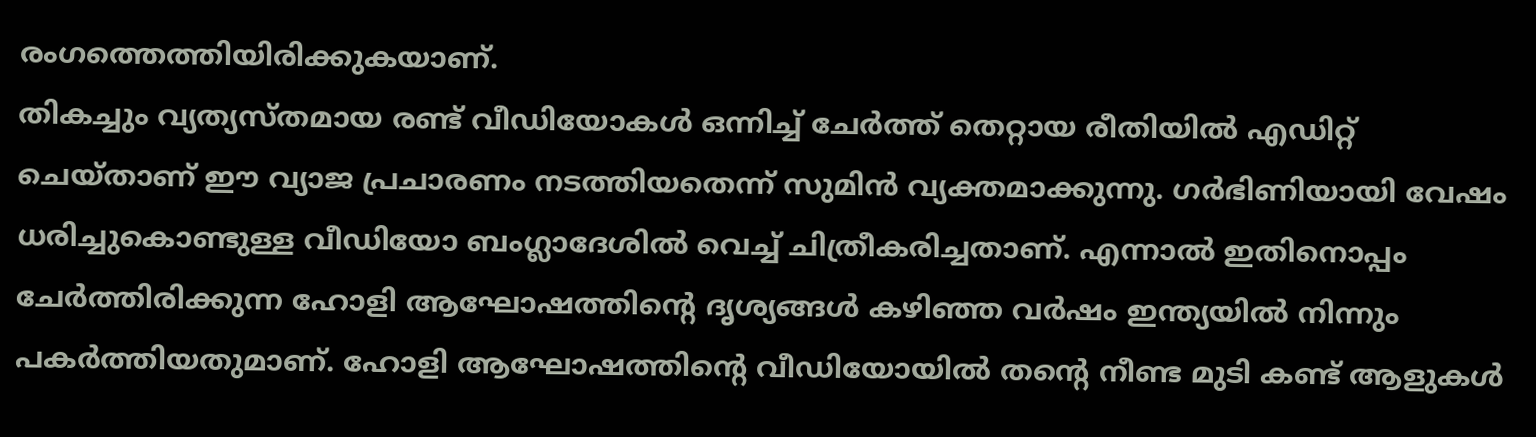രംഗത്തെത്തിയിരിക്കുകയാണ്.
തികച്ചും വ്യത്യസ്തമായ രണ്ട് വീഡിയോകള്‍ ഒന്നിച്ച് ചേര്‍ത്ത് തെറ്റായ രീതിയില്‍ എഡിറ്റ് ചെയ്താണ് ഈ വ്യാജ പ്രചാരണം നടത്തിയതെന്ന് സുമിന്‍ വ്യക്തമാക്കുന്നു. ഗര്‍ഭിണിയായി വേഷം ധരിച്ചുകൊണ്ടുള്ള വീഡിയോ ബംഗ്ലാദേശില്‍ വെച്ച് ചിത്രീകരിച്ചതാണ്. എന്നാല്‍ ഇതിനൊപ്പം ചേര്‍ത്തിരിക്കുന്ന ഹോളി ആഘോഷത്തിന്റെ ദൃശ്യങ്ങള്‍ കഴിഞ്ഞ വര്‍ഷം ഇന്ത്യയില്‍ നിന്നും പകര്‍ത്തിയതുമാണ്. ഹോളി ആഘോഷത്തിന്റെ വീഡിയോയില്‍ തന്റെ നീണ്ട മുടി കണ്ട് ആളുകള്‍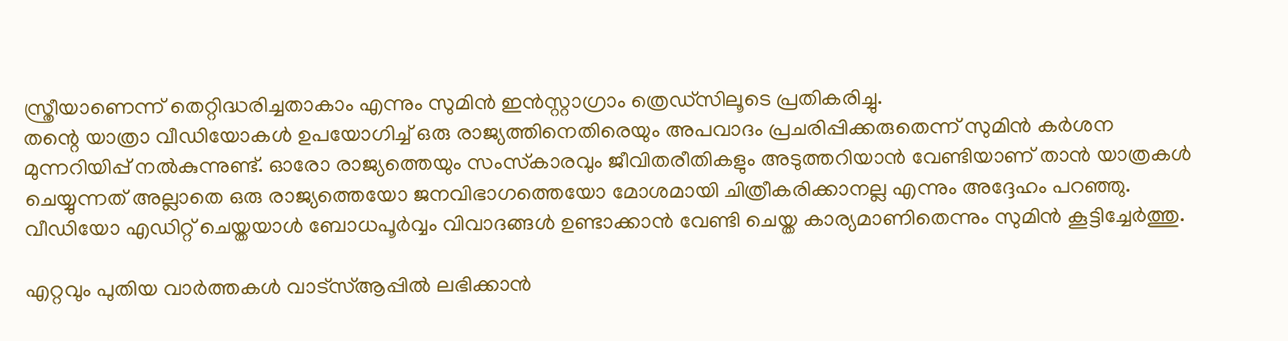സ്ത്രീയാണെന്ന് തെറ്റിദ്ധരിച്ചതാകാം എന്നും സുമിന്‍ ഇന്‍സ്റ്റാഗ്രാം ത്രെഡ്‌സിലൂടെ പ്രതികരിച്ചു.
തന്റെ യാത്രാ വീഡിയോകള്‍ ഉപയോഗിച്ച് ഒരു രാജ്യത്തിനെതിരെയും അപവാദം പ്രചരിപ്പിക്കരുതെന്ന് സുമിന്‍ കര്‍ശന മുന്നറിയിപ്പ് നല്‍കുന്നുണ്ട്. ഓരോ രാജ്യത്തെയും സംസ്‌കാരവും ജീവിതരീതികളും അടുത്തറിയാന്‍ വേണ്ടിയാണ് താന്‍ യാത്രകള്‍ ചെയ്യുന്നത് അല്ലാതെ ഒരു രാജ്യത്തെയോ ജനവിഭാഗത്തെയോ മോശമായി ചിത്രീകരിക്കാനല്ല എന്നും അദ്ദേഹം പറഞ്ഞു. വീഡിയോ എഡിറ്റ് ചെയ്തയാള്‍ ബോധപൂര്‍വ്വം വിവാദങ്ങള്‍ ഉണ്ടാക്കാന്‍ വേണ്ടി ചെയ്ത കാര്യമാണിതെന്നും സുമിന്‍ കൂട്ടിച്ചേര്‍ത്തു.

എറ്റവും പുതിയ വാർത്തകൾ വാട്സ്ആപ്പിൽ ലഭിക്കാൻ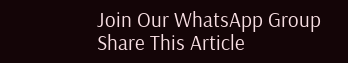Join Our WhatsApp Group
Share This Article